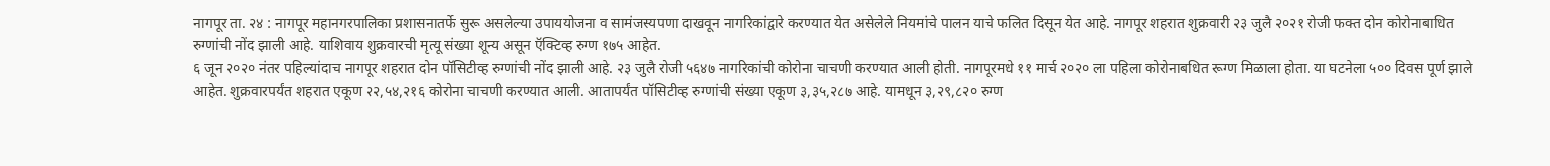नागपूर ता. २४ : नागपूर महानगरपालिका प्रशासनातर्फे सुरू असलेल्या उपाययोजना व सामंजस्यपणा दाखवून नागरिकांद्वारे करण्यात येत असेलेले नियमांचे पालन याचे फलित दिसून येत आहे. नागपूर शहरात शुक्रवारी २३ जुलै २०२१ रोजी फक्त दोन कोरोनाबाधित रुग्णांची नोंद झाली आहे. याशिवाय शुक्रवारची मृत्यू संख्या शून्य असून ऍक्टिव्ह रुग्ण १७५ आहेत.
६ जून २०२० नंतर पहिल्यांदाच नागपूर शहरात दोन पॉसिटीव्ह रुग्णांची नोंद झाली आहे. २३ जुलै रोजी ५६४७ नागरिकांची कोरोना चाचणी करण्यात आली होती. नागपूरमधे ११ मार्च २०२० ला पहिला कोरोनाबधित रूग्ण मिळाला होता. या घटनेला ५०० दिवस पूर्ण झाले आहेत. शुक्रवारपर्यंत शहरात एकूण २२,५४,२१६ कोरोना चाचणी करण्यात आली. आतापर्यंत पॉसिटीव्ह रुग्णांची संख्या एकूण ३,३५,२८७ आहे. यामधून ३,२९,८२० रुग्ण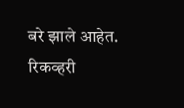बरे झाले आहेत. रिकव्हरी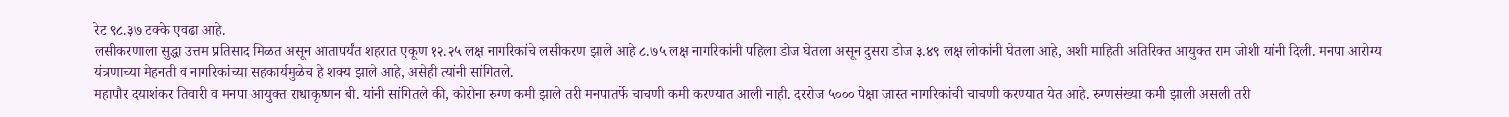रेट ९८.३७ टक्के एवढा आहे.
लसीकरणाला सुद्धा उत्तम प्रतिसाद मिळत असून आतापर्यंत शहरात एकूण १२.२५ लक्ष नागरिकांचे लसीकरण झाले आहे ८.७५ लक्ष नागरिकांनी पहिला डोज घेतला असून दुसरा डोज ३.४९ लक्ष लोकांनी घेतला आहे, अशी माहिती अतिरिक्त आयुक्त राम जोशी यांनी दिली. मनपा आरोग्य यंत्रणाच्या मेहनती व नागरिकांच्या सहकार्यमुळेच हे शक्य झाले आहे, असेही त्यांनी सांगितले.
महापौर दयाशंकर तिवारी व मनपा आयुक्त राधाकृष्णन बी. यांनी सांगितले की, कोरोना रुग्ण कमी झाले तरी मनपातर्फे चाचणी कमी करण्यात आली नाही. दररोज ५००० पेक्षा जास्त नागरिकांची चाचणी करण्यात येत आहे. रुग्णसंख्या कमी झाली असली तरी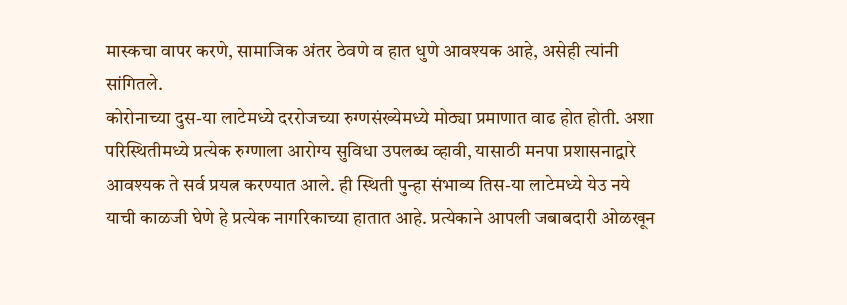मास्कचा वापर करणे, सामाजिक अंतर ठेवणे व हात धुणे आवश्यक आहे, असेही त्यांनी सांगितले.
कोरोनाच्या दुस-या लाटेमध्ये दररोजच्या रुग्णसंख्येमध्ये मोठ्या प्रमाणात वाढ होत होती. अशा परिस्थितीमध्ये प्रत्येक रुग्णाला आरोग्य सुविधा उपलब्ध व्हावी, यासाठी मनपा प्रशासनाद्वारे आवश्यक ते सर्व प्रयत्न करण्यात आले. ही स्थिती पुन्हा संभाव्य तिस-या लाटेमध्ये येउ नये याची काळजी घेणे हे प्रत्येक नागरिकाच्या हातात आहे. प्रत्येकाने आपली जबाबदारी ओळखून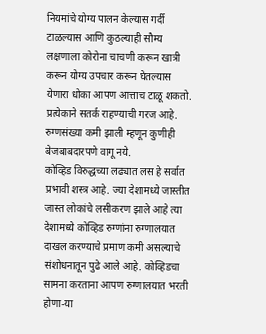नियमांचे योग्य पालन केल्यास गर्दी टाळल्यास आणि कुठल्याही सौम्य लक्षणाला कोरोना चाचणी करून खात्री करून योग्य उपचार करून घेतल्यास येणारा धोका आपण आत्ताच टाळू शकतो. प्रत्येकाने सतर्क राहण्याची गरज आहे. रुग्णसंख्या कमी झाली म्हणून कुणीही बेजबाबदारपणे वागू नये.
कोव्हिड विरुद्धच्या लढ्यात लस हे सर्वात प्रभावी शस्त्र आहे. ज्या देशामध्ये जास्तीत जास्त लोकांचे लसीकरण झाले आहे त्या देशामध्ये कोव्हिड रुग्णांना रुग्णालयात दाखल करण्याचे प्रमाण कमी असल्याचे संशोधनातून पुढे आले आहे. कोव्हिडचा सामना करताना आपण रुग्णालयात भरती होणा-या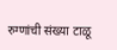रुग्णांची संख्या टाळू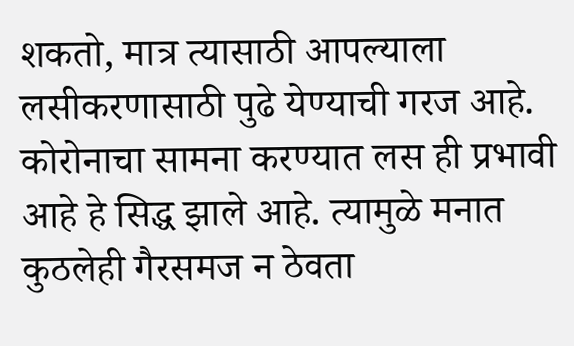शकतो, मात्र त्यासाठी आपल्याला लसीकरणासाठी पुढे येण्याची गरज आहे. कोरोनाचा सामना करण्यात लस ही प्रभावी आहे हे सिद्ध झाले आहे. त्यामुळे मनात कुठलेही गैरसमज न ठेवता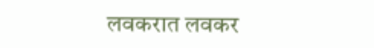लवकरात लवकर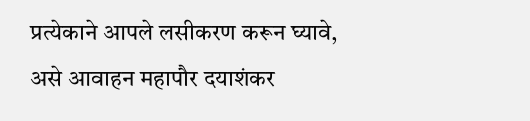प्रत्येकाने आपले लसीकरण करून घ्यावे, असे आवाहन महापौर दयाशंकर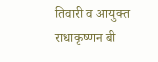तिवारी व आयुक्त राधाकृष्णन बी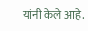यांनी केले आहे.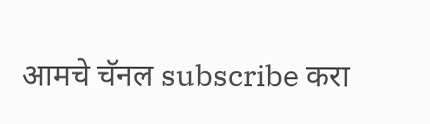आमचे चॅनल subscribe करा